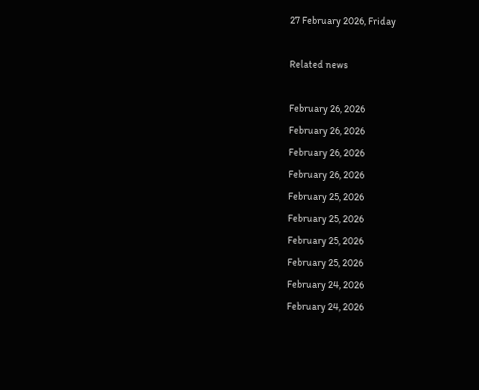27 February 2026, Friday

Related news

February 26, 2026
February 26, 2026
February 26, 2026
February 26, 2026
February 25, 2026
February 25, 2026
February 25, 2026
February 25, 2026
February 24, 2026
February 24, 2026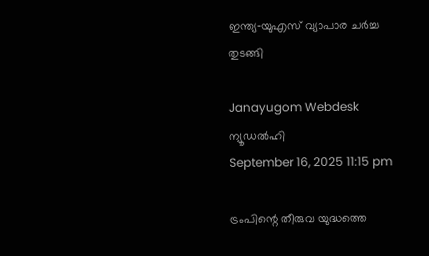ഇന്ത്യ‑യുഎസ് വ്യാപാര ചര്‍ച്ച തുടങ്ങി

Janayugom Webdesk
ന്യൂഡല്‍ഹി
September 16, 2025 11:15 pm

ട്രംപിന്റെ തീരുവ യുദ്ധത്തെ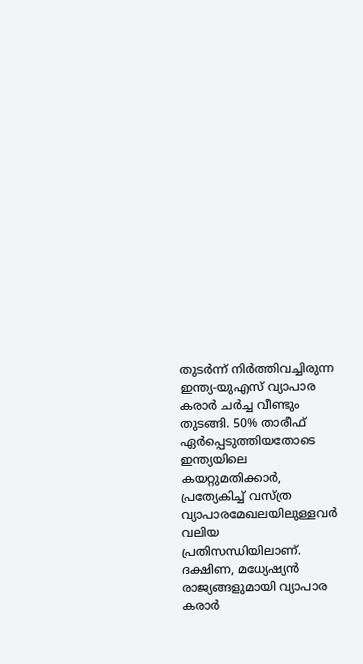തുടര്‍ന്ന് നിര്‍ത്തിവച്ചിരുന്ന ഇന്ത്യ‑യുഎസ് വ്യാപാര കരാര്‍ ചര്‍ച്ച വീണ്ടും തുടങ്ങി. 50% താരീഫ് ഏര്‍പ്പെടുത്തിയതോടെ ഇന്ത്യയിലെ കയറ്റുമതിക്കാര്‍, പ്രത്യേകിച്ച് വസ്ത്ര വ്യാപാരമേഖലയിലുള്ളവര്‍ വലിയ പ്രതിസന്ധിയിലാണ്.
ദക്ഷിണ, മധ്യേഷ്യന്‍ രാജ്യങ്ങളുമായി വ്യാപാര കരാര്‍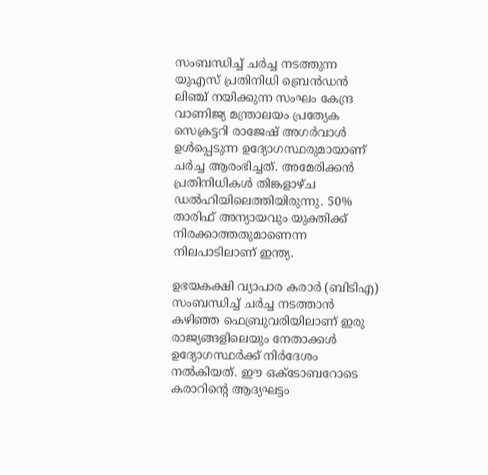സംബന്ധിച്ച് ചര്‍ച്ച നടത്തുന്ന യുഎസ് പ്രതിനിധി ബ്രെന്‍ഡന്‍ ലിഞ്ച് നയിക്കുന്ന സംഘം കേന്ദ്ര വാണിജ്യ മന്ത്രാലയം പ്രത്യേക സെക്രട്ടറി രാജേഷ് അഗര്‍വാള്‍ ഉള്‍പ്പെടുന്ന ഉദ്യോഗസ്ഥരുമായാണ് ചര്‍ച്ച ആരംഭിച്ചത്. അമേരിക്കന്‍ പ്രതിനിധികള്‍ തിങ്കളാഴ്ച ഡല്‍ഹിയിലെത്തിയിരുന്നു. 50% താരിഫ് അന്യായവും യുക്തിക്ക് നിരക്കാത്തതുമാണെന്ന നിലപാടിലാണ് ഇന്ത്യ.

ഉഭയകക്ഷി വ്യാപാര കരാര്‍ (ബിടിഎ) സംബന്ധിച്ച് ചര്‍ച്ച നടത്താന്‍ കഴിഞ്ഞ ഫെബ്രുവരിയിലാണ് ഇരു രാജ്യങ്ങളിലെയും നേതാക്കള്‍ ഉദ്യോഗസ്ഥര്‍ക്ക് നിര്‍ദേശം നല്‍കിയത്. ഈ ഒക്ടോബറോടെ കരാറിന്റെ ആദ്യഘട്ടം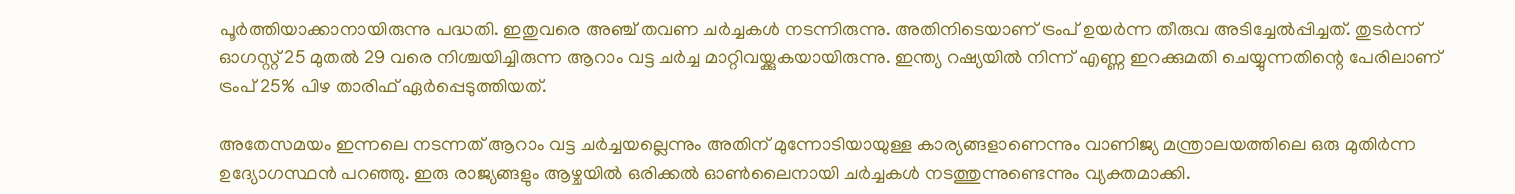പൂര്‍ത്തിയാക്കാനായിരുന്നു പദ്ധതി. ഇതുവരെ അഞ്ച് തവണ ചര്‍ച്ചകള്‍ നടന്നിരുന്നു. അതിനിടെയാണ് ട്രംപ് ഉയര്‍ന്ന തീരുവ അടിച്ചേല്‍പ്പിച്ചത്. തുടര്‍ന്ന് ഓഗസ്റ്റ് 25 മുതല്‍ 29 വരെ നിശ്ചയിച്ചിരുന്ന ആറാം വട്ട ചര്‍ച്ച മാറ്റിവയ്ക്കുകയായിരുന്നു. ഇന്ത്യ റഷ്യയില്‍ നിന്ന് എണ്ണ ഇറക്കുമതി ചെയ്യുന്നതിന്റെ പേരിലാണ് ട്രംപ് 25% പിഴ താരിഫ് ഏര്‍പ്പെടുത്തിയത്.

അതേസമയം ഇന്നലെ നടന്നത് ആറാം വട്ട ചര്‍ച്ചയല്ലെന്നും അതിന് മുന്നോടിയായുള്ള കാര്യങ്ങളാണെന്നും വാണിജ്യ മന്ത്രാലയത്തിലെ ഒരു മുതിര്‍ന്ന ഉദ്യോഗസ്ഥന്‍ പറഞ്ഞു. ഇരു രാജ്യങ്ങളും ആഴ്ചയില്‍ ഒരിക്കല്‍ ഓണ്‍ലൈനായി ചര്‍ച്ചകള്‍ നടത്തുന്നുണ്ടെന്നും വ്യക്തമാക്കി.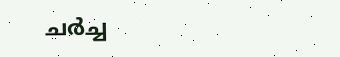ചര്‍ച്ച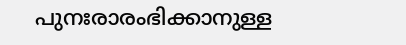പുനഃരാരംഭിക്കാനുള്ള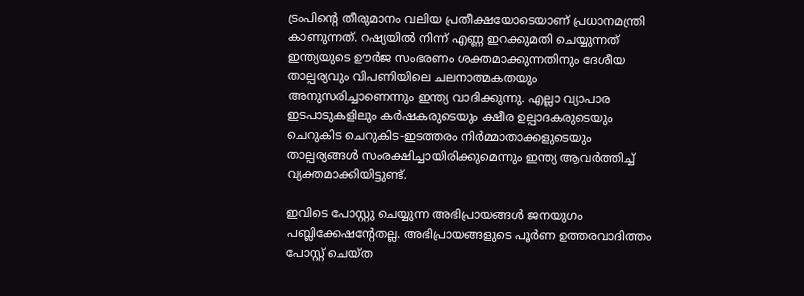ട്രംപിന്റെ തീരുമാനം വലിയ പ്രതീക്ഷയോടെയാണ് പ്രധാനമന്ത്രി കാണുന്നത്. റഷ്യയില്‍ നിന്ന് എണ്ണ ഇറക്കുമതി ചെയ്യുന്നത് ഇന്ത്യയുടെ ഊര്‍ജ സംഭരണം ശക്തമാക്കുന്നതിനും ദേശീയ താല്പര്യവും വിപണിയിലെ ചലനാത്മകതയും അനുസരിച്ചാണെന്നും ഇന്ത്യ വാദിക്കുന്നു. എല്ലാ വ്യാപാര ഇടപാടുകളിലും കര്‍ഷകരുടെയും ക്ഷീര ഉല്പാദകരുടെയും ചെറുകിട ചെറുകിട‑ഇടത്തരം നിര്‍മ്മാതാക്കളുടെയും താല്പര്യങ്ങള്‍ സംരക്ഷിച്ചായിരിക്കുമെന്നും ഇന്ത്യ ആവര്‍ത്തിച്ച് വ്യക്തമാക്കിയിട്ടുണ്ട്.

ഇവിടെ പോസ്റ്റു ചെയ്യുന്ന അഭിപ്രായങ്ങള്‍ ജനയുഗം പബ്ലിക്കേഷന്റേതല്ല. അഭിപ്രായങ്ങളുടെ പൂര്‍ണ ഉത്തരവാദിത്തം പോസ്റ്റ് ചെയ്ത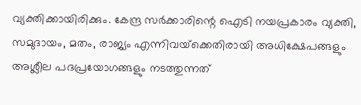വ്യക്തിക്കായിരിക്കും. കേന്ദ്ര സര്‍ക്കാരിന്റെ ഐടി നയപ്രകാരം വ്യക്തി, സമുദായം, മതം, രാജ്യം എന്നിവയ്‌ക്കെതിരായി അധിക്ഷേപങ്ങളും അശ്ലീല പദപ്രയോഗങ്ങളും നടത്തുന്നത്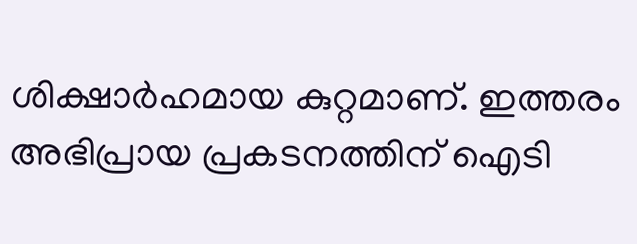ശിക്ഷാര്‍ഹമായ കുറ്റമാണ്. ഇത്തരം അഭിപ്രായ പ്രകടനത്തിന് ഐടി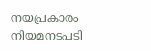നയപ്രകാരം നിയമനടപടി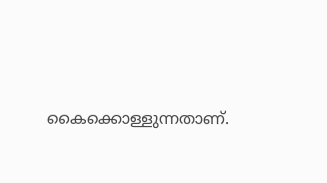കൈക്കൊള്ളുന്നതാണ്.